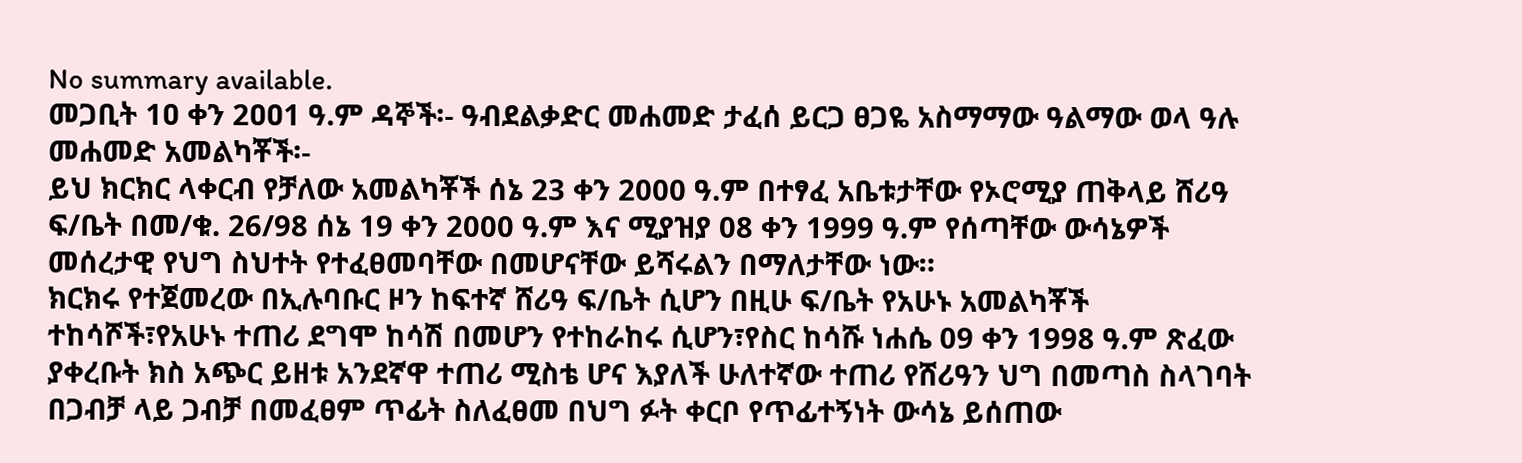No summary available.
መጋቢት 1ዐ ቀን 2ዐዐ1 ዓ.ም ዳኞች፡- ዓብደልቃድር መሐመድ ታፈሰ ይርጋ ፀጋዬ አስማማው ዓልማው ወላ ዓሉ መሐመድ አመልካቾች፡-
ይህ ክርክር ላቀርብ የቻለው አመልካቾች ሰኔ 23 ቀን 2000 ዓ.ም በተፃፈ አቤቱታቸው የኦሮሚያ ጠቅላይ ሸሪዓ ፍ/ቤት በመ/ቁ. 26/98 ሰኔ 19 ቀን 2000 ዓ.ም እና ሚያዝያ 08 ቀን 1999 ዓ.ም የሰጣቸው ውሳኔዎች መሰረታዊ የህግ ስህተት የተፈፀመባቸው በመሆናቸው ይሻሩልን በማለታቸው ነው።
ክርክሩ የተጀመረው በኢሉባቡር ዞን ከፍተኛ ሸሪዓ ፍ/ቤት ሲሆን በዚሁ ፍ/ቤት የአሁኑ አመልካቾች ተከሳሾች፣የአሁኑ ተጠሪ ደግሞ ከሳሽ በመሆን የተከራከሩ ሲሆን፣የስር ከሳሹ ነሐሴ 09 ቀን 1998 ዓ.ም ጽፈው ያቀረቡት ክስ አጭር ይዘቱ አንደኛዋ ተጠሪ ሚስቴ ሆና እያለች ሁለተኛው ተጠሪ የሸሪዓን ህግ በመጣስ ስላገባት በጋብቻ ላይ ጋብቻ በመፈፀም ጥፊት ስለፈፀመ በህግ ፉት ቀርቦ የጥፊተኝነት ውሳኔ ይሰጠው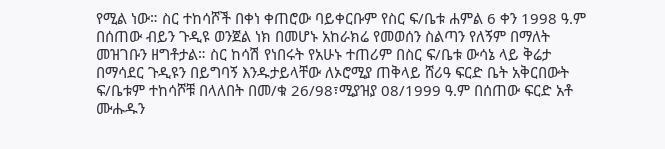የሚል ነው። ስር ተከሳሾች በቀነ ቀጠሮው ባይቀርቡም የስር ፍ/ቤቱ ሐምል 6 ቀን 1998 ዓ.ም በሰጠው ብይን ጉዲዩ ወንጀል ነክ በመሆኑ አከራክሬ የመወሰን ስልጣን የለኝም በማለት መዝገቡን ዘግቶታል። ስር ከሳሽ የነበሩት የአሁኑ ተጠሪም በስር ፍ/ቤቱ ውሳኔ ላይ ቅሬታ በማሳደር ጉዲዩን በይግባኝ እንዱታይላቸው ለኦሮሚያ ጠቅላይ ሸሪዓ ፍርድ ቤት አቅርበውት ፍ/ቤቱም ተከሳሾቹ በላለበት በመ/ቁ 26/98፣ሚያዝያ 08/1999 ዓ.ም በሰጠው ፍርድ አቶ ሙሑዱን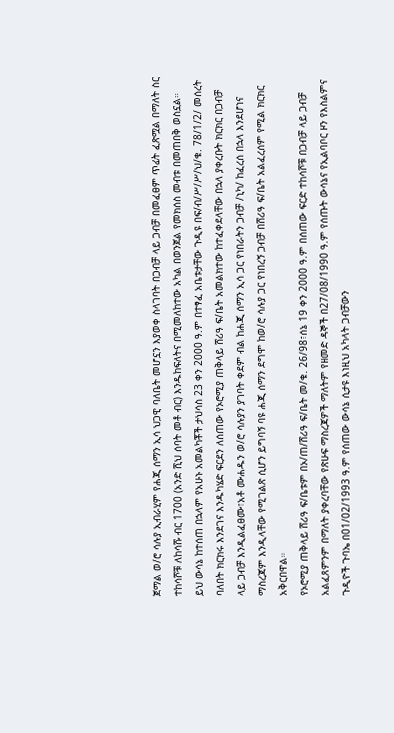ጀማል ወ/ሮ ሳሉያ ኢብራሂም የሐጂ ሰማን ኢሳ ህጋዊ ባለቤት መሆኗን እያወቀ ስላገባት በጋብቻ ላይ ጋብቻ በመፈፀም ጥፊት ፈጽሟል በማለት ስር ተከሳሾቹ ለከሳሹ ብር 1700 (አንድ ሺህ ሰባት መቶ ብር) እንዱከፍለትና በሚመለከተው አካል በወንጀል የመክሰስ መብቱ በመጠበቅ ወስኗል።
ይህ ውሳኔ ከተሰጠ በኋላም የአሁኑ አመልካቾች ታህሳስ 23 ቀን 2000 ዓ.ም በተፃፈ አቤቱታቸው ጉዲዩ በፍ/ብ/ሥ/ሥ/ህ/ቁ. 78/1/2/ መሰረት ባለበት ክርክሩ እንደገና እንዱካሄድ ፍርደን ለሰጠው የኦሮሚያ ጠቅላይ ሸሪዓ ፍ/ቤት አመልክተው ከተፈቀደላቸው በኋላ ያቀረቡት ክርክር በጋብቻ ላይ ጋብቻ እንዲልፈፀሙ፣አቶ ሙሐዱን ወ/ሮ ሳሉያን ያገባት ቀደም ብል ከሐጂ ሰማን ኢሳ ጋር የነበራትን ጋብቻ /ኒካ/ ከፈረሰ በኋላ እንደሆነና ማስረጃም እንዲላቸው የሚገልጽ ሲሆን ይግባኝ ባዩ ሐጂ ሰማን ደግሞ ከወ/ሮ ሳሉያ ጋር የነበረኝ ጋብቻ በሸሪዓ ፍ/ቤት አልፈረሰም የሚል ክርክር አቅርበዋል።
የኦሮሚያ ጠቅላይ ሸሪዓ ፍ/ቤቱም በኦ/ጠ/ሸሪዓ ፍ/ቤት መ/ቁ. 26/98፣ሰኔ 19 ቀን 2000 ዓ.ም በሰጠው ፍርድ ተከሳሾቹ በጋብቻ ላይ ጋብቻ አልፈጸምንም በማለት ያቀረባቸው የጽሁፍ ማስረጃዎች ማለትም የዘመድ ዳኞች በ27/08/1990 ዓ.ም የሰጡት ውሳኔና የኢልባቦር ዞን የእስልምና ጉዲዮች ጉባኤ በ01/02/1993 ዓ.ም የሰጠው ውሳኔ ሲታዩ እነዚህ አካላት ጋብቻውን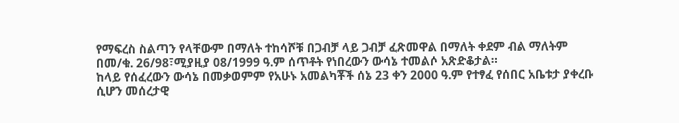የማፍረስ ስልጣን የላቸውም በማለት ተከሳሾቹ በጋብቻ ላይ ጋብቻ ፈጽመዋል በማለት ቀደም ብል ማለትም በመ/ቁ. 26/98፣ሚያዚያ 08/1999 ዓ.ም ሰጥቶት የነበረውን ውሳኔ ተመልሶ አጽድቆታል።
ከላይ የሰፈረውን ውሳኔ በመቃወምም የአሁኑ አመልካቾች ሰኔ 23 ቀን 2000 ዓ.ም የተፃፈ የሰበር አቤቱታ ያቀረቡ ሲሆን መሰረታዊ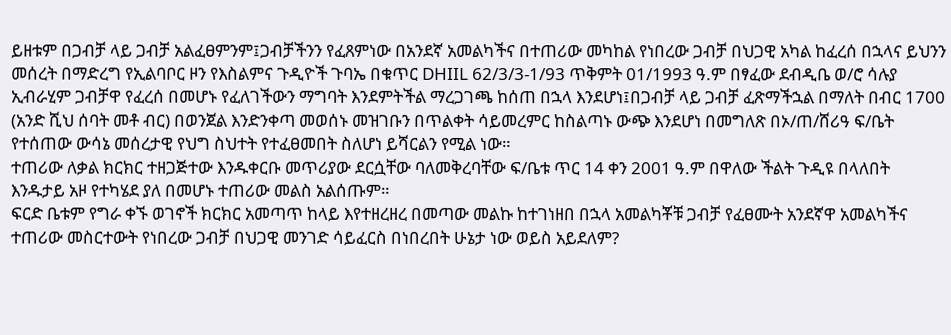ይዘቱም በጋብቻ ላይ ጋብቻ አልፈፀምንም፤ጋብቻችንን የፈጸምነው በአንደኛ አመልካችና በተጠሪው መካከል የነበረው ጋብቻ በህጋዊ አካል ከፈረሰ በኋላና ይህንን መሰረት በማድረግ የኢልባቦር ዞን የእስልምና ጉዲዮች ጉባኤ በቁጥር DHIIL 62/3/3-1/93 ጥቅምት 01/1993 ዓ.ም በፃፈው ደብዲቤ ወ/ሮ ሳሉያ ኢብራሂም ጋብቻዋ የፈረሰ በመሆኑ የፈለገችውን ማግባት እንደምትችል ማረጋገጫ ከሰጠ በኋላ እንደሆነ፤በጋብቻ ላይ ጋብቻ ፈጽማችኋል በማለት በብር 1700 (አንድ ሺህ ሰባት መቶ ብር) በወንጀል እንድንቀጣ መወሰኑ መዝገቡን በጥልቀት ሳይመረምር ከስልጣኑ ውጭ እንደሆነ በመግለጽ በኦ/ጠ/ሸሪዓ ፍ/ቤት የተሰጠው ውሳኔ መሰረታዊ የህግ ስህተት የተፈፀመበት ስለሆነ ይሻርልን የሚል ነው።
ተጠሪው ለቃል ክርክር ተዘጋጅተው እንዱቀርቡ መጥሪያው ደርሷቸው ባለመቅረባቸው ፍ/ቤቱ ጥር 14 ቀን 2001 ዓ.ም በዋለው ችልት ጉዲዩ በላለበት እንዱታይ አዞ የተካሄደ ያለ በመሆኑ ተጠሪው መልስ አልሰጡም።
ፍርድ ቤቱም የግራ ቀኙ ወገኖች ክርክር አመጣጥ ከላይ እየተዘረዘረ በመጣው መልኩ ከተገነዘበ በኋላ አመልካቾቹ ጋብቻ የፈፀሙት አንደኛዋ አመልካችና ተጠሪው መስርተውት የነበረው ጋብቻ በህጋዊ መንገድ ሳይፈርስ በነበረበት ሁኔታ ነው ወይስ አይደለም?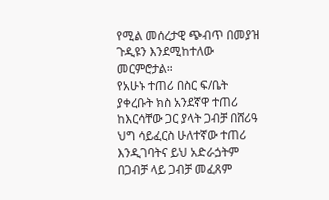የሚል መሰረታዊ ጭብጥ በመያዝ ጉዲዩን እንደሚከተለው መርምሮታል።
የአሁኑ ተጠሪ በስር ፍ/ቤት ያቀረቡት ክስ አንደኛዋ ተጠሪ ከእርሳቸው ጋር ያላት ጋብቻ በሸሪዓ ህግ ሳይፈርስ ሁለተኛው ተጠሪ እንዲገባትና ይህ አድራጏትም በጋብቻ ላይ ጋብቻ መፈጸም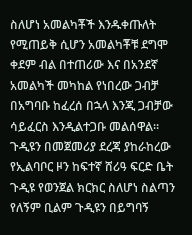ስለሆነ አመልካቾች እንዱቀጡለት የሚጠይቅ ሲሆን አመልካቾቹ ደግሞ ቀደም ብል በተጠሪው እና በአንደኛ አመልካች መካከል የነበረው ጋብቻ በአግባቡ ከፈረሰ በኋላ እንጂ ጋብቻው ሳይፈርስ እንዲልተጋቡ መልሰዋል። ጉዲዩን በመጀመሪያ ደረጃ ያከራከረው የኢልባቦር ዞን ከፍተኛ ሸሪዓ ፍርድ ቤት ጉዲዩ የወንጀል ክርክር ስለሆነ ስልጣን የለኝም ቢልም ጉዲዩን በይግባኝ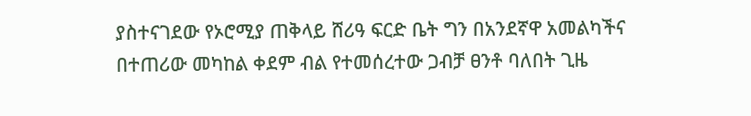ያስተናገደው የኦሮሚያ ጠቅላይ ሸሪዓ ፍርድ ቤት ግን በአንደኛዋ አመልካችና በተጠሪው መካከል ቀደም ብል የተመሰረተው ጋብቻ ፀንቶ ባለበት ጊዜ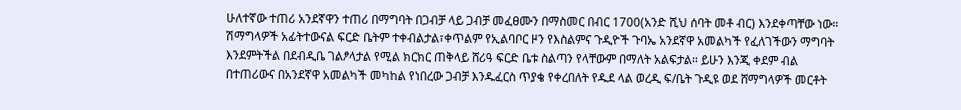ሁለተኛው ተጠሪ አንደኛዋን ተጠሪ በማግባት በጋብቻ ላይ ጋብቻ መፈፀሙን በማስመር በብር 1700(አንድ ሺህ ሰባት መቶ ብር) እንደቀጣቸው ነው። ሽማግላዎች አፊትተውናል ፍርድ ቤትም ተቀብልታል፣ቀጥልም የኢልባቦር ዞን የእስልምና ጉዲዮች ጉባኤ አንደኛዋ አመልካች የፈለገችውን ማግባት እንደምትችል በደብዲቤ ገልፆላታል የሚል ክርክር ጠቅላይ ሸሪዓ ፍርድ ቤቱ ስልጣን የላቸውም በማለት አልፍታል። ይሁን እንጂ ቀደም ብል በተጠሪውና በአንደኛዋ አመልካች መካከል የነበረው ጋብቻ እንዱፈርስ ጥያቄ የቀረበለት የዱደ ላል ወረዲ ፍ/ቤት ጉዲዩ ወደ ሸማግላዎች መርቶት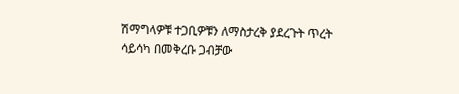ሽማግላዎቹ ተጋቢዎቹን ለማስታረቅ ያደረጉት ጥረት ሳይሳካ በመቅረቡ ጋብቻው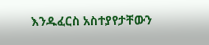እንዱፈርስ አስተያየታቸውን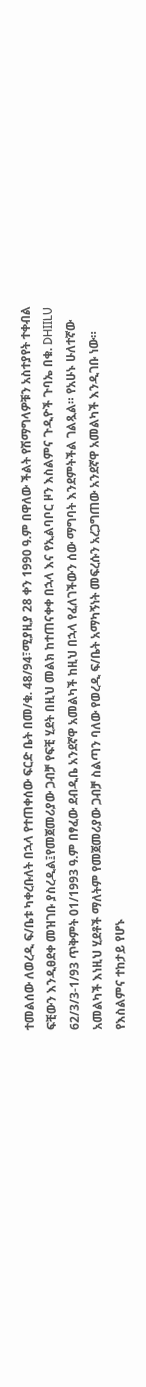ተመልሰው ለወረዲ ፍ/ቤቱ ካቀረቡለት በኋላ የተጠቀሰው ፍርድ ቤት በመ/ቁ. 48/94፣ሚያዚያ 28 ቀን 1990 ዓ.ም በዋለው ችልት የሽማግላዎቹን አስተያየት ተቀብል ፍቺውን እንዲፀደቀ መዝገቡ ያስረዲል፤የመጀመሪያው ጋብቻ የፍቺ ሂደት በዚህ መልክ ከተጠናቀቀ በኋላ እና የኢልባቦር ዞን እስልምና ጉዲዮች ጉባኤ በቁ. DHIILU 62/3/3-1/93 ጥቅምት 01/1993 ዓ.ም በፃፈው ደብዲቤ አንደኛዋ አመልካች ከዚህ በኋላ የፈለገችውን ሰው ማግባት እንደምትችል ገልጿል። የአሁኑ ሁለተኛው አመልካች እነዚህ ሂደቶች ማለትም የመጀመሪያው ጋብቻ ስልጣን ባለው የወረዲ ፍ/ቤት አማካኝነት መፍረሱን አረጋግጠው አንደኛዋ አመልካች እንዲገቡ ነው። የእስልምና ተከታይ የሆኑ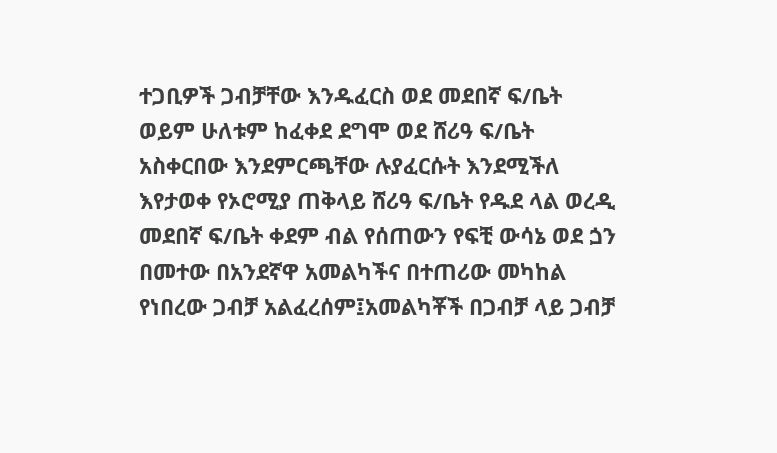ተጋቢዎች ጋብቻቸው እንዱፈርስ ወደ መደበኛ ፍ/ቤት ወይም ሁለቱም ከፈቀደ ደግሞ ወደ ሸሪዓ ፍ/ቤት አስቀርበው እንደምርጫቸው ሉያፈርሱት እንደሚችለ እየታወቀ የኦሮሚያ ጠቅላይ ሸሪዓ ፍ/ቤት የዱደ ላል ወረዲ መደበኛ ፍ/ቤት ቀደም ብል የሰጠውን የፍቺ ውሳኔ ወደ ጏን በመተው በአንደኛዋ አመልካችና በተጠሪው መካከል የነበረው ጋብቻ አልፈረሰም፤አመልካቾች በጋብቻ ላይ ጋብቻ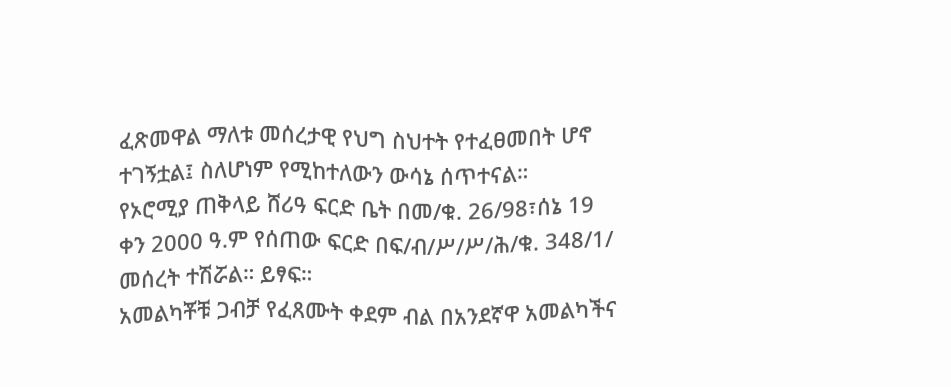ፈጽመዋል ማለቱ መሰረታዊ የህግ ስህተት የተፈፀመበት ሆኖ ተገኝቷል፤ ስለሆነም የሚከተለውን ውሳኔ ሰጥተናል።
የኦሮሚያ ጠቅላይ ሸሪዓ ፍርድ ቤት በመ/ቁ. 26/98፣ሰኔ 19 ቀን 2000 ዓ.ም የሰጠው ፍርድ በፍ/ብ/ሥ/ሥ/ሕ/ቁ. 348/1/ መሰረት ተሽሯል። ይፃፍ።
አመልካቾቹ ጋብቻ የፈጸሙት ቀደም ብል በአንደኛዋ አመልካችና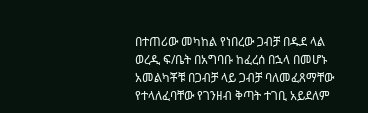በተጠሪው መካከል የነበረው ጋብቻ በዱደ ላል ወረዲ ፍ/ቤት በአግባቡ ከፈረሰ በኋላ በመሆኑ አመልካቾቹ በጋብቻ ላይ ጋብቻ ባለመፈጸማቸው የተላለፈባቸው የገንዘብ ቅጣት ተገቢ አይደለም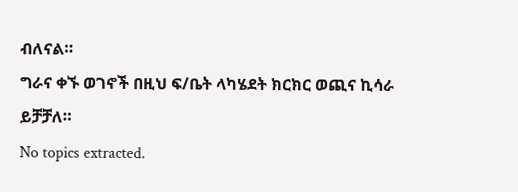ብለናል።
ግራና ቀኙ ወገኖች በዚህ ፍ/ቤት ላካሄደት ክርክር ወጪና ኪሳራ ይቻቻለ።
No topics extracted.